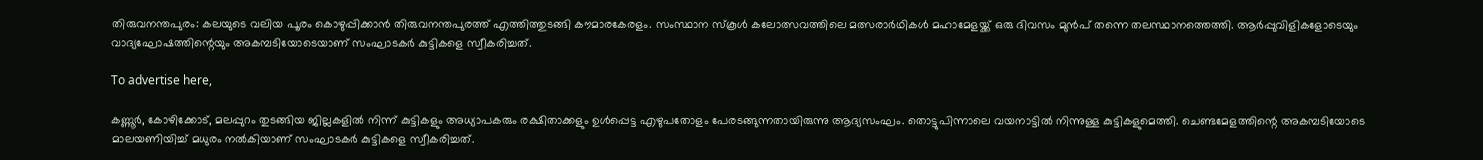തിരുവനന്തപുരം: കലയുടെ വലിയ പൂരം കൊഴുപ്പിക്കാന്‍ തിരുവനന്തപുരത്ത് എത്തിത്തുടങ്ങി കൗമാരകേരളം. സംസ്ഥാന സ്‌കൂള്‍ കലോത്സവത്തിലെ മത്സരാര്‍ഥികള്‍ മഹാമേളയ്ക്ക് ഒരു ദിവസം മുന്‍പ് തന്നെ തലസ്ഥാനത്തെത്തി. ആര്‍പ്പുവിളികളോടെയും വാദ്യഘോഷത്തിന്റെയും അകമ്പടിയോടെയാണ് സംഘാടകര്‍ കുട്ടികളെ സ്വീകരിച്ചത്.

To advertise here,

കണ്ണൂര്‍, കോഴിക്കോട്, മലപ്പുറം തുടങ്ങിയ ജില്ലകളില്‍ നിന്ന് കുട്ടികളും അധ്യാപകരും രക്ഷിതാക്കളും ഉള്‍പ്പെട്ട എഴുപതോളം പേരടങ്ങുന്നതായിരുന്നു ആദ്യസംഘം. തൊട്ടുപിന്നാലെ വയനാട്ടില്‍ നിന്നുള്ള കുട്ടികളുമെത്തി. ചെണ്ടമേളത്തിന്റെ അകമ്പടിയോടെ മാലയണിയിച്ച് മധുരം നല്‍കിയാണ് സംഘാടകര്‍ കുട്ടികളെ സ്വീകരിച്ചത്.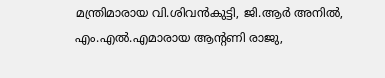മന്ത്രിമാരായ വി.ശിവന്‍കുട്ടി, ജി.ആര്‍ അനില്‍, എം.എല്‍.എമാരായ ആന്റണി രാജു,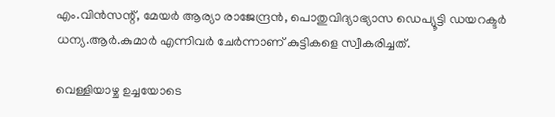എം.വിന്‍സന്റ്, മേയര്‍ ആര്യാ രാജേന്ദ്രന്‍, പൊതുവിദ്യാഭ്യാസ ഡെപ്യൂട്ടി ഡയറക്ടര്‍ ധന്യ.ആര്‍.കുമാര്‍ എന്നിവര്‍ ചേര്‍ന്നാണ് കുട്ടികളെ സ്വീകരിച്ചത്.

വെള്ളിയാഴ്ച ഉച്ചയോടെ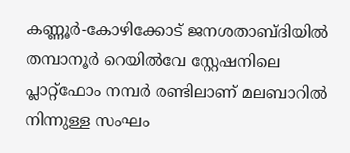കണ്ണൂര്‍-കോഴിക്കോട് ജനശതാബ്ദിയില്‍ തമ്പാനൂര്‍ റെയില്‍വേ സ്റ്റേഷനിലെ പ്ലാറ്റ്ഫോം നമ്പര്‍ രണ്ടിലാണ് മലബാറില്‍ നിന്നുള്ള സംഘം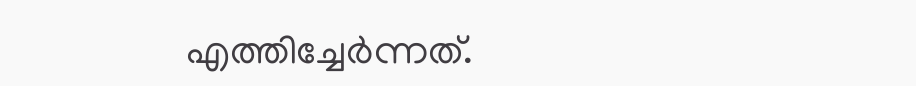എത്തിച്ചേര്‍ന്നത്.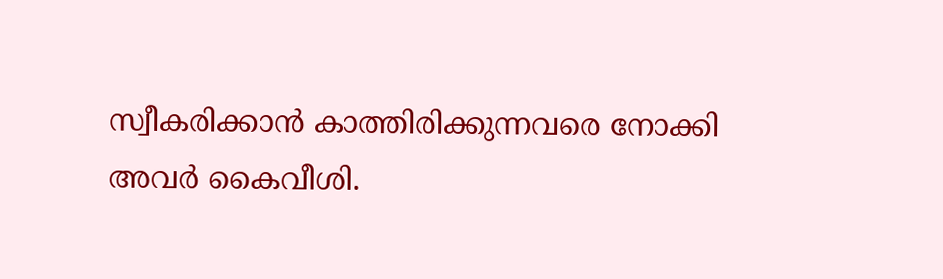സ്വീകരിക്കാന്‍ കാത്തിരിക്കുന്നവരെ നോക്കി അവര്‍ കൈവീശി.